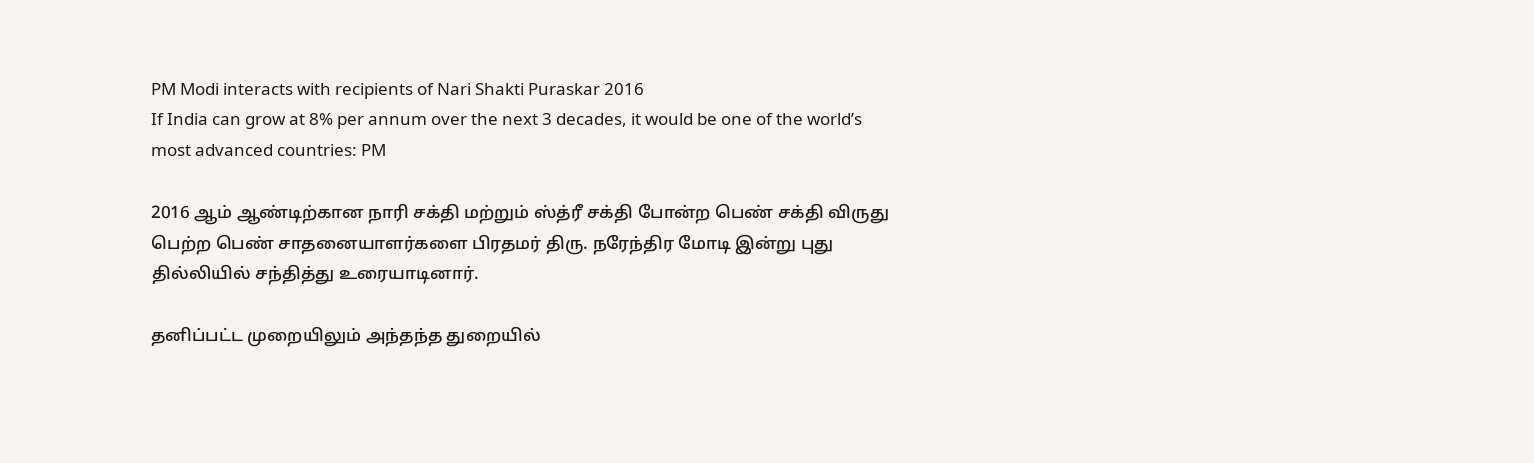PM Modi interacts with recipients of Nari Shakti Puraskar 2016
If India can grow at 8% per annum over the next 3 decades, it would be one of the world’s most advanced countries: PM

2016 ஆம் ஆண்டிற்கான நாரி சக்தி மற்றும் ஸ்த்ரீ சக்தி போன்ற பெண் சக்தி விருது பெற்ற பெண் சாதனையாளர்களை பிரதமர் திரு. நரேந்திர மோடி இன்று புது தில்லியில் சந்தித்து உரையாடினார்.

தனிப்பட்ட முறையிலும் அந்தந்த துறையில்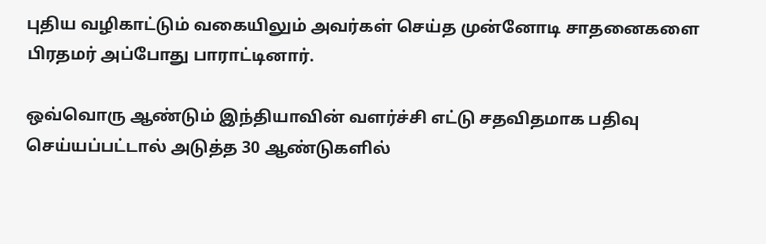புதிய வழிகாட்டும் வகையிலும் அவர்கள் செய்த முன்னோடி சாதனைகளை பிரதமர் அப்போது பாராட்டினார்.

ஒவ்வொரு ஆண்டும் இந்தியாவின் வளர்ச்சி எட்டு சதவிதமாக பதிவு செய்யப்பட்டால் அடுத்த 30 ஆண்டுகளில்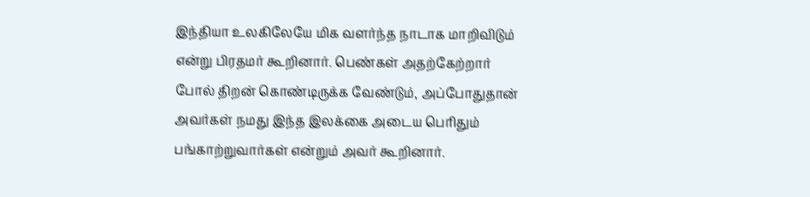இந்தியா உலகிலேயே மிக வளர்ந்த நாடாக மாறிவிடும் என்று பிரதமர் கூறினார். பெண்கள் அதற்கேற்றார் போல் திறன் கொண்டிருக்க வேண்டும், அப்போதுதான் அவர்கள் நமது இந்த இலக்கை அடைய பெரிதும் பங்காற்றுவார்கள் என்றும் அவர் கூறினார்.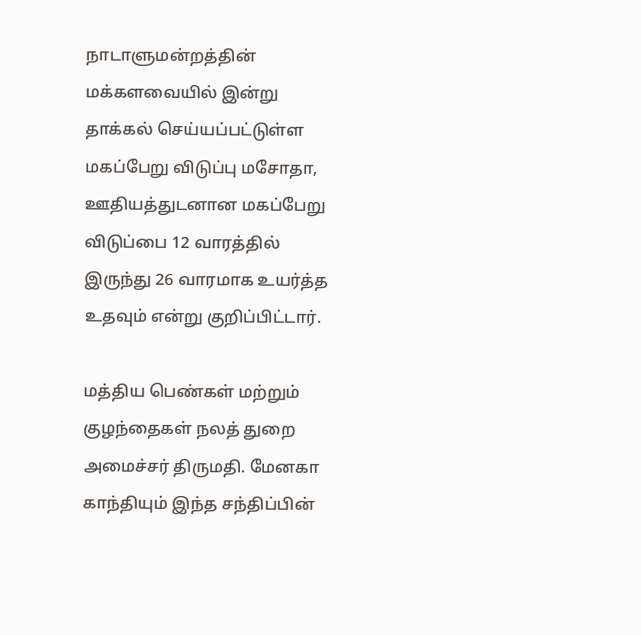நாடாளுமன்றத்தின் மக்களவையில் இன்று தாக்கல் செய்யப்பட்டுள்ள மகப்பேறு விடுப்பு மசோதா, ஊதியத்துடனான மகப்பேறு விடுப்பை 12 வாரத்தில் இருந்து 26 வாரமாக உயர்த்த உதவும் என்று குறிப்பிட்டார்.

மத்திய பெண்கள் மற்றும் குழந்தைகள் நலத் துறை அமைச்சர் திருமதி. மேனகா காந்தியும் இந்த சந்திப்பின்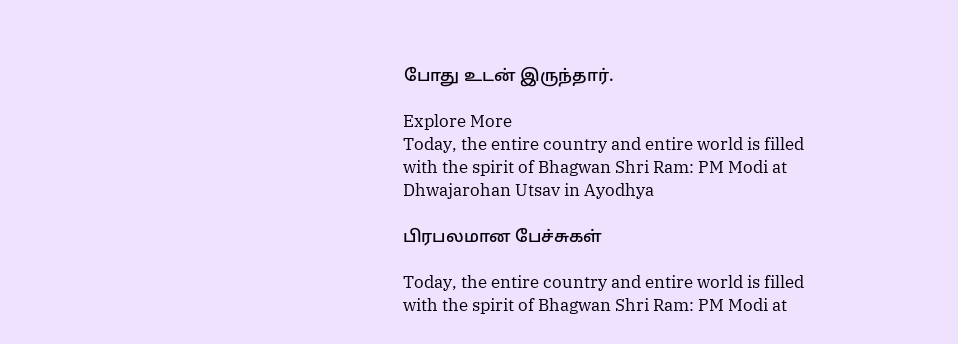போது உடன் இருந்தார்.

Explore More
Today, the entire country and entire world is filled with the spirit of Bhagwan Shri Ram: PM Modi at Dhwajarohan Utsav in Ayodhya

பிரபலமான பேச்சுகள்

Today, the entire country and entire world is filled with the spirit of Bhagwan Shri Ram: PM Modi at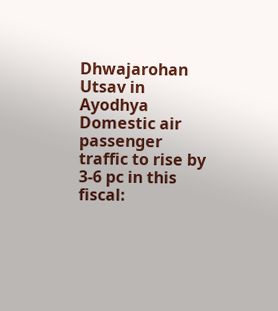Dhwajarohan Utsav in Ayodhya
Domestic air passenger traffic to rise by 3-6 pc in this fiscal: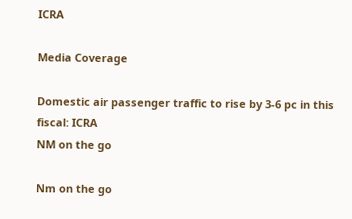ICRA

Media Coverage

Domestic air passenger traffic to rise by 3-6 pc in this fiscal: ICRA
NM on the go

Nm on the go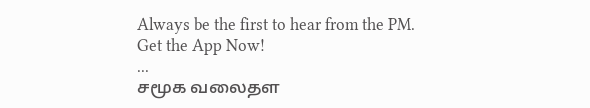Always be the first to hear from the PM. Get the App Now!
...
சமூக வலைதள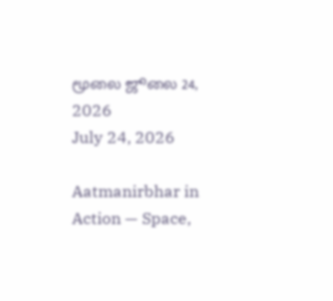மூலை ஜூலை 24, 2026
July 24, 2026

Aatmanirbhar in Action — Space,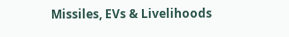Missiles, EVs & Livelihoods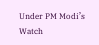Under PM Modi’s Watch